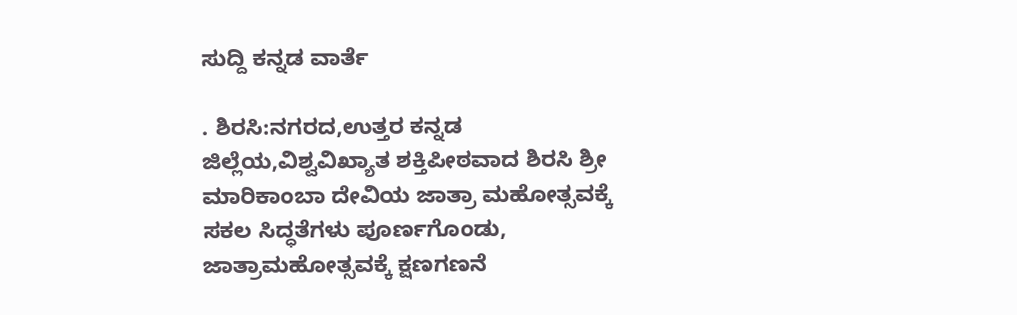ಸುದ್ದಿ ಕನ್ನಡ ವಾರ್ತೆ

. ಶಿರಸಿ:ನಗರದ,ಉತ್ತರ ಕನ್ನಡ ಜಿಲ್ಲೆಯ,ವಿಶ್ವವಿಖ್ಯಾತ ಶಕ್ತಿಪೀಠವಾದ ಶಿರಸಿ ಶ್ರೀ ಮಾರಿಕಾಂಬಾ ದೇವಿಯ ಜಾತ್ರಾ ಮಹೋತ್ಸವಕ್ಕೆ ಸಕಲ ಸಿದ್ಧತೆಗಳು ಪೂರ್ಣಗೊಂಡು, ಜಾತ್ರಾಮಹೋತ್ಸವಕ್ಕೆ ಕ್ಷಣಗಣನೆ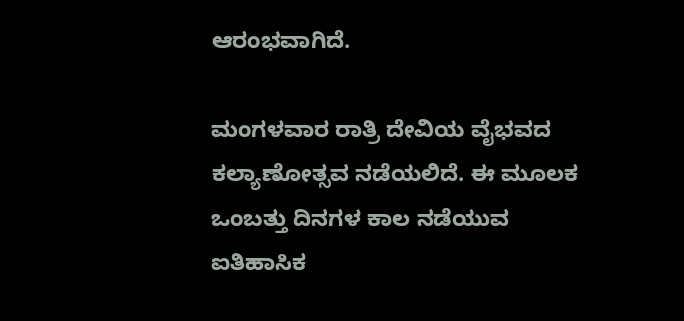ಆರಂಭವಾಗಿದೆ.

ಮಂಗಳವಾರ ರಾತ್ರಿ ದೇವಿಯ ವೈಭವದ ಕಲ್ಯಾಣೋತ್ಸವ ನಡೆಯಲಿದೆ. ಈ ಮೂಲಕ ಒಂಬತ್ತು ದಿನಗಳ ಕಾಲ ನಡೆಯುವ ಐತಿಹಾಸಿಕ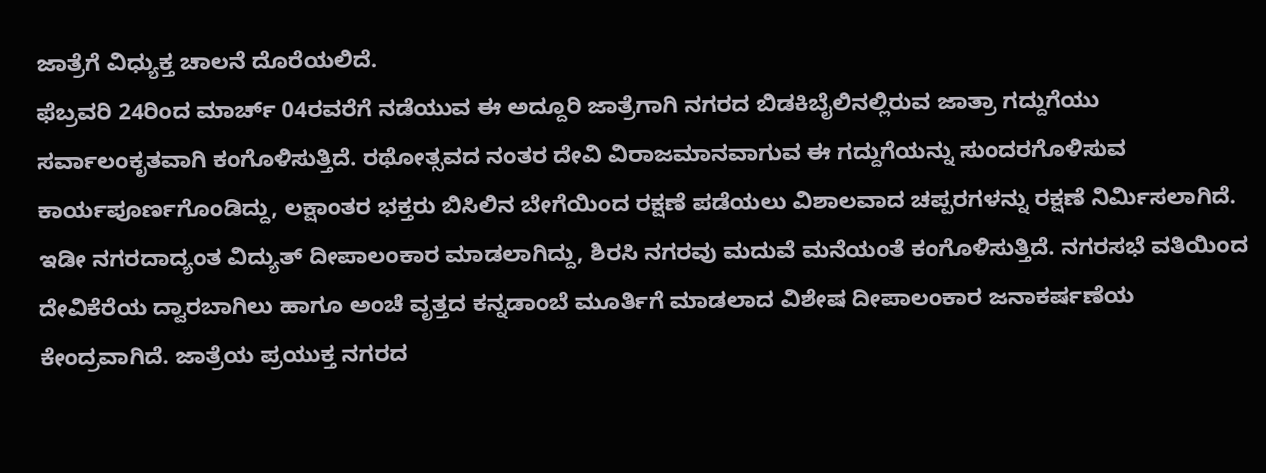ಜಾತ್ರೆಗೆ ವಿಧ್ಯುಕ್ತ ಚಾಲನೆ ದೊರೆಯಲಿದೆ.
ಫೆಬ್ರವರಿ 24ರಿಂದ ಮಾರ್ಚ್ 04ರವರೆಗೆ ನಡೆಯುವ ಈ ಅದ್ದೂರಿ ಜಾತ್ರೆಗಾಗಿ ನಗರದ ಬಿಡಕಿಬೈಲಿನಲ್ಲಿರುವ ಜಾತ್ರಾ ಗದ್ದುಗೆಯು ಸರ್ವಾಲಂಕೃತವಾಗಿ ಕಂಗೊಳಿಸುತ್ತಿದೆ. ರಥೋತ್ಸವದ ನಂತರ ದೇವಿ ವಿರಾಜಮಾನವಾಗುವ ಈ ಗದ್ದುಗೆಯನ್ನು ಸುಂದರಗೊಳಿಸುವ ಕಾರ್ಯಪೂರ್ಣಗೊಂಡಿದ್ದು, ಲಕ್ಷಾಂತರ ಭಕ್ತರು ಬಿಸಿಲಿನ ಬೇಗೆಯಿಂದ ರಕ್ಷಣೆ ಪಡೆಯಲು ವಿಶಾಲವಾದ ಚಪ್ಪರಗಳನ್ನು ರಕ್ಷಣೆ ನಿರ್ಮಿಸಲಾಗಿದೆ. ಇಡೀ ನಗರದಾದ್ಯಂತ ವಿದ್ಯುತ್ ದೀಪಾಲಂಕಾರ ಮಾಡಲಾಗಿದ್ದು, ಶಿರಸಿ ನಗರವು ಮದುವೆ ಮನೆಯಂತೆ ಕಂಗೊಳಿಸುತ್ತಿದೆ. ನಗರಸಭೆ ವತಿಯಿಂದ ದೇವಿಕೆರೆಯ ದ್ವಾರಬಾಗಿಲು ಹಾಗೂ ಅಂಚೆ ವೃತ್ತದ ಕನ್ನಡಾಂಬೆ ಮೂರ್ತಿಗೆ ಮಾಡಲಾದ ವಿಶೇಷ ದೀಪಾಲಂಕಾರ ಜನಾಕರ್ಷಣೆಯ ಕೇಂದ್ರವಾಗಿದೆ. ಜಾತ್ರೆಯ ಪ್ರಯುಕ್ತ ನಗರದ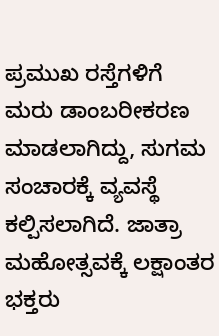ಪ್ರಮುಖ ರಸ್ತೆಗಳಿಗೆ ಮರು ಡಾಂಬರೀಕರಣ ಮಾಡಲಾಗಿದ್ದು, ಸುಗಮ ಸಂಚಾರಕ್ಕೆ ವ್ಯವಸ್ಥೆ ಕಲ್ಪಿಸಲಾಗಿದೆ. ಜಾತ್ರಾ ಮಹೋತ್ಸವಕ್ಕೆ ಲಕ್ಷಾಂತರ ಭಕ್ತರು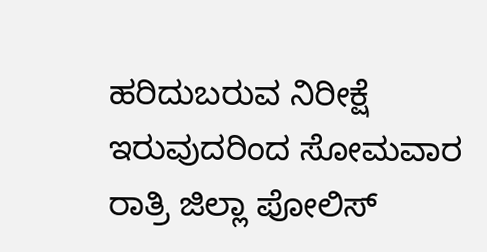ಹರಿದುಬರುವ ನಿರೀಕ್ಷೆ ಇರುವುದರಿಂದ ಸೋಮವಾರ ರಾತ್ರಿ ಜಿಲ್ಲಾ ಪೋಲಿಸ್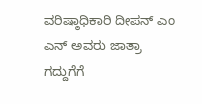ವರಿಷ್ಠಾಧಿಕಾರಿ ದೀಪನ್ ಎಂ ಎನ್ ಅವರು ಜಾತ್ರಾ ಗದ್ದುಗೆಗೆ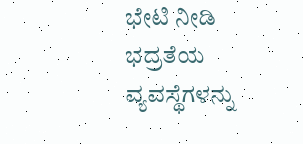ಭೇಟಿ ನೀಡಿ ಭದ್ರತೆಯ ವ್ಯವಸ್ಥೆಗಳನ್ನು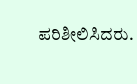ಪರಿಶೀಲಿಸಿದರು.